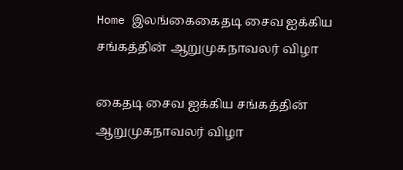Home இலங்கைகைதடி சைவ ஐக்கிய சங்கத்தின் ஆறுமுகநாவலர் விழா

கைதடி சைவ ஐக்கிய சங்கத்தின் ஆறுமுகநாவலர் விழா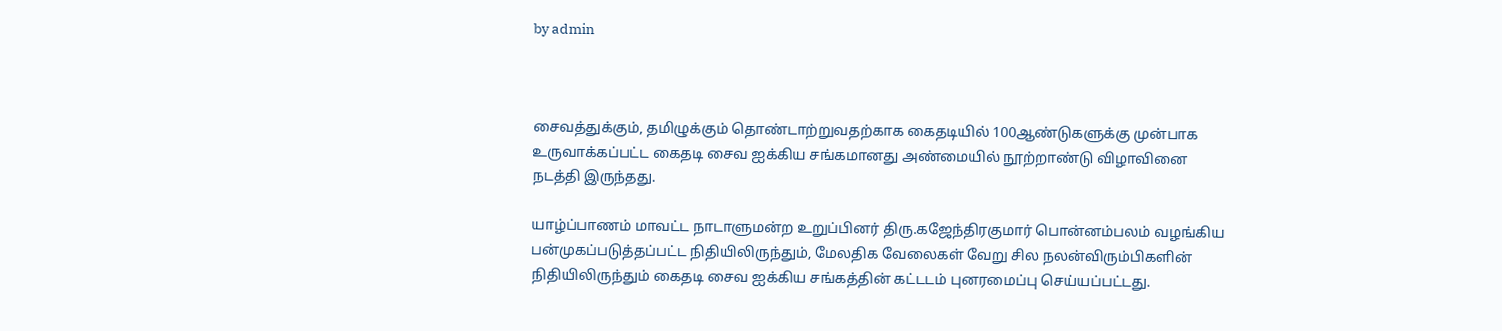by admin



சைவத்துக்கும், தமிழுக்கும் தொண்டாற்றுவதற்காக கைதடியில் 100ஆண்டுகளுக்கு முன்பாக உருவாக்கப்பட்ட கைதடி சைவ ஐக்கிய சங்கமானது அண்மையில் நூற்றாண்டு விழாவினை நடத்தி இருந்தது.

யாழ்ப்பாணம் மாவட்ட நாடாளுமன்ற உறுப்பினர் திரு.கஜேந்திரகுமார் பொன்னம்பலம் வழங்கிய பன்முகப்படுத்தப்பட்ட நிதியிலிருந்தும், மேலதிக வேலைகள் வேறு சில நலன்விரும்பிகளின் நிதியிலிருந்தும் கைதடி சைவ ஐக்கிய சங்கத்தின் கட்டடம் புனரமைப்பு செய்யப்பட்டது.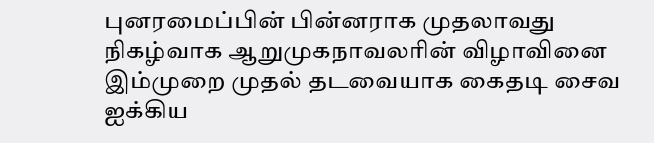புனரமைப்பின் பின்னராக முதலாவது நிகழ்வாக ஆறுமுகநாவலரின் விழாவினை இம்முறை முதல் தடவையாக கைதடி சைவ ஐக்கிய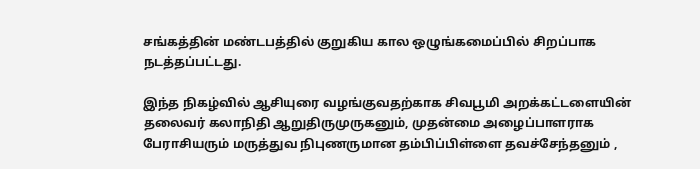சங்கத்தின் மண்டபத்தில் குறுகிய கால ஒழுங்கமைப்பில் சிறப்பாக நடத்தப்பட்டது.

இந்த நிகழ்வில் ஆசியுரை வழங்குவதற்காக சிவபூமி அறக்கட்டளையின் தலைவர் கலாநிதி ஆறுதிருமுருகனும், முதன்மை அழைப்பாளராக பேராசியரும் மருத்துவ நிபுணருமான தம்பிப்பிள்ளை தவச்சேந்தனும் ,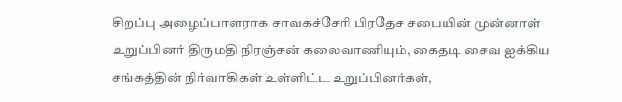சிறப்பு அழைப்பாளராக சாவகச்சேரி பிரதேச சபையின் முன்னாள் உறுப்பினர் திருமதி நிரஞ்சன் கலைவாணியும், கைதடி சைவ ஐக்கிய சங்கத்தின் நிர்வாகிகள் உள்ளிட்ட உறுப்பினர்கள்,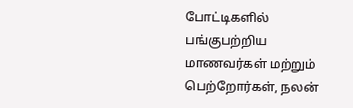போட்டிகளில் பங்குபற்றிய மாணவர்கள் மற்றும் பெற்றோர்கள், நலன்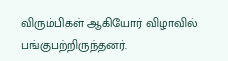விரும்பிகள் ஆகியோர் விழாவில் பங்குபற்றிருந்தனர்.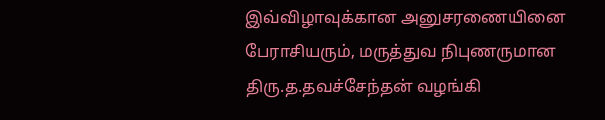இவ்விழாவுக்கான அனுசரணையினை பேராசியரும், மருத்துவ நிபுணருமான திரு.த.தவச்சேந்தன் வழங்கி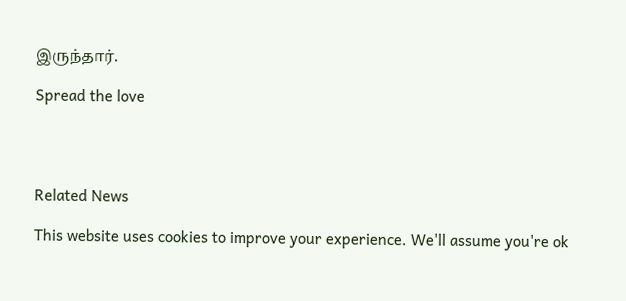இருந்தார்.

Spread the love




Related News

This website uses cookies to improve your experience. We'll assume you're ok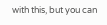with this, but you can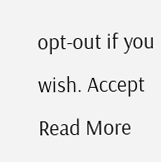opt-out if you wish. Accept Read More